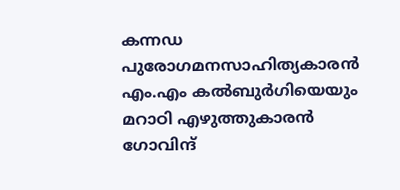കന്നഡ പുരോഗമനസാഹിത്യകാരൻ എം.എം കൽബുർഗിയെയും മറാഠി എഴുത്തുകാരൻ ഗോവിന്ദ്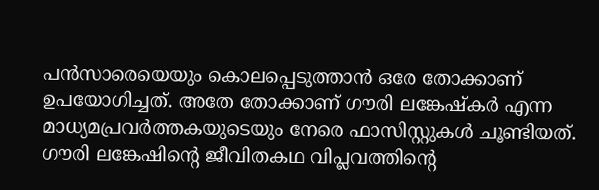പൻസാരെയെയും കൊലപ്പെടുത്താൻ ഒരേ തോക്കാണ് ഉപയോഗിച്ചത്. അതേ തോക്കാണ് ഗൗരി ലങ്കേഷ്കർ എന്ന മാധ്യമപ്രവർത്തകയുടെയും നേരെ ഫാസിസ്റ്റുകൾ ചൂണ്ടിയത്. ഗൗരി ലങ്കേഷിന്റെ ജീവിതകഥ വിപ്ലവത്തിന്റെ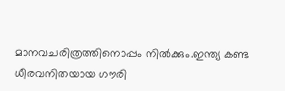മാനവചരിത്രത്തിനൊപ്പം നിൽക്കും.ഇന്ത്യ കണ്ട ധീരവനിതയായ ഗൗരി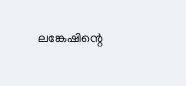ലങ്കേഷിന്റെ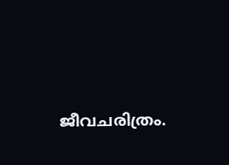ജീവചരിത്രം.